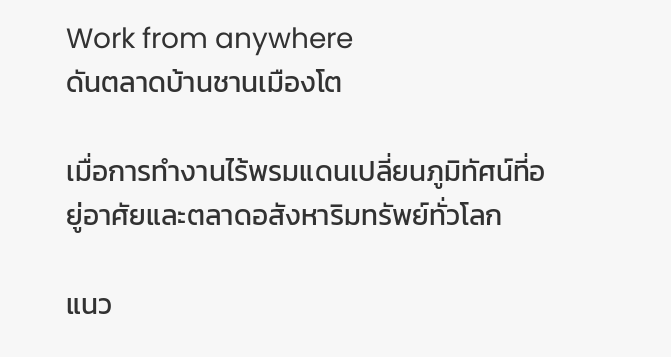Work from anywhere
ดันตลาดบ้านชานเมืองโต

เมื่อการทำงานไร้พรมแดนเปลี่ยนภูมิทัศน์ที่อยู่อาศัยและตลาดอสังหาริมทรัพย์ทั่วโลก

แนว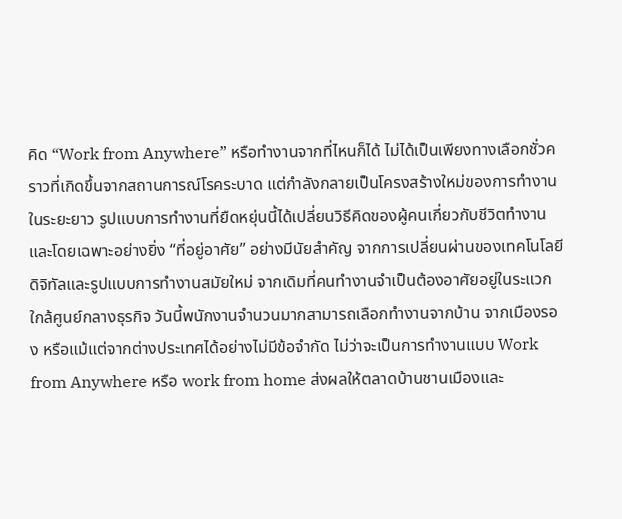คิด “Work from Anywhere” หรือทำงานจากที่ไหนก็ได้ ไม่ได้เป็นเพียงทางเลือกชั่วคราวที่เกิดขึ้นจากสถานการณ์โรคระบาด แต่กำลังกลายเป็นโครงสร้างใหม่ของการทำงานในระยะยาว รูปแบบการทำงานที่ยืดหยุ่นนี้ได้เปลี่ยนวิธีคิดของผู้คนเกี่ยวกับชีวิตทำงาน และโดยเฉพาะอย่างยิ่ง “ที่อยู่อาศัย” อย่างมีนัยสำคัญ จากการเปลี่ยนผ่านของเทคโนโลยีดิจิทัลและรูปแบบการทำงานสมัยใหม่ จากเดิมที่คนทำงานจำเป็นต้องอาศัยอยู่ในระแวกใกล้ศูนย์กลางธุรกิจ วันนี้พนักงานจำนวนมากสามารถเลือกทำงานจากบ้าน จากเมืองรอง หรือแม้แต่จากต่างประเทศได้อย่างไม่มีข้อจำกัด ไม่ว่าจะเป็นการทำงานแบบ Work from Anywhere หรือ work from home ส่งผลให้ตลาดบ้านชานเมืองและ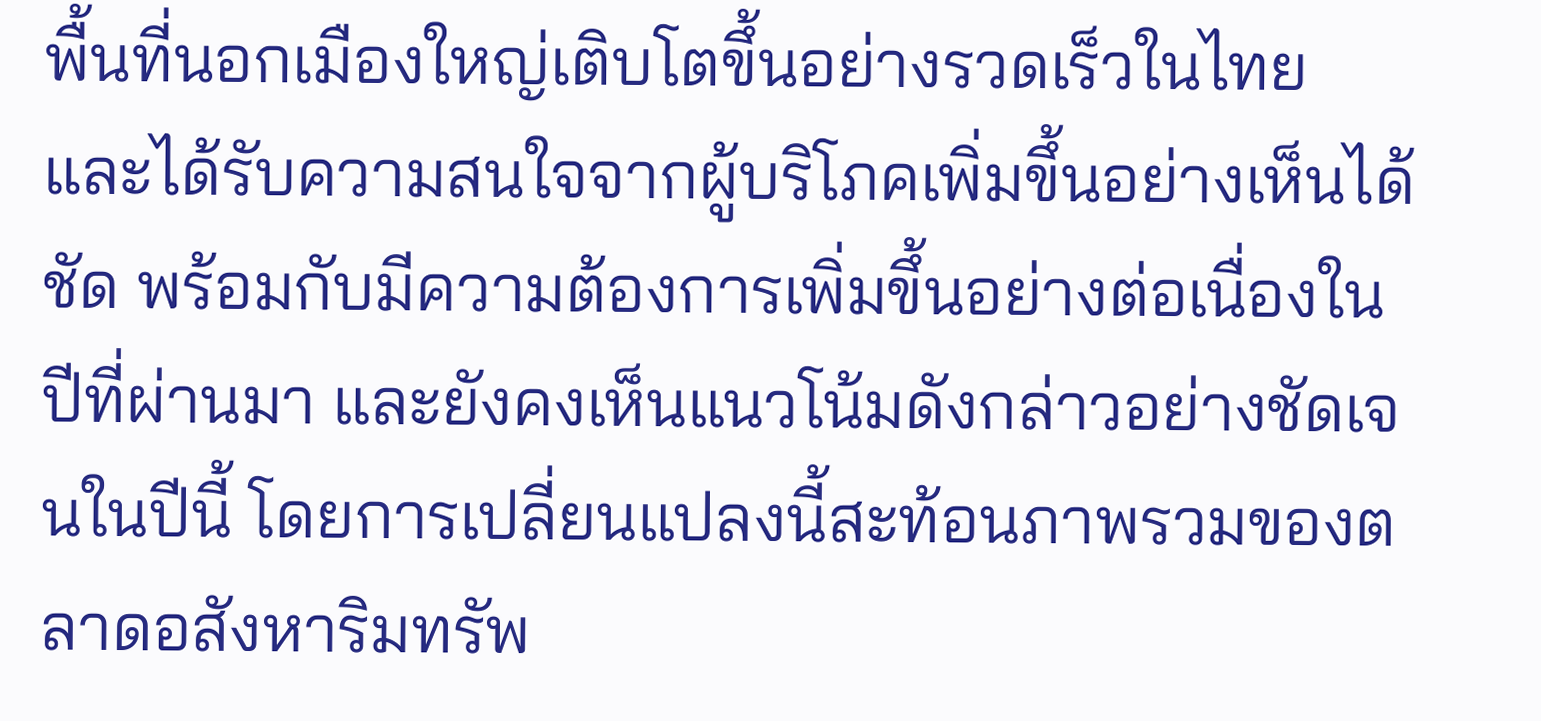พื้นที่นอกเมืองใหญ่เติบโตขึ้นอย่างรวดเร็วในไทย และได้รับความสนใจจากผู้บริโภคเพิ่มขึ้นอย่างเห็นได้ชัด พร้อมกับมีความต้องการเพิ่มขึ้นอย่างต่อเนื่องในปีที่ผ่านมา และยังคงเห็นแนวโน้มดังกล่าวอย่างชัดเจนในปีนี้ โดยการเปลี่ยนแปลงนี้สะท้อนภาพรวมของตลาดอสังหาริมทรัพ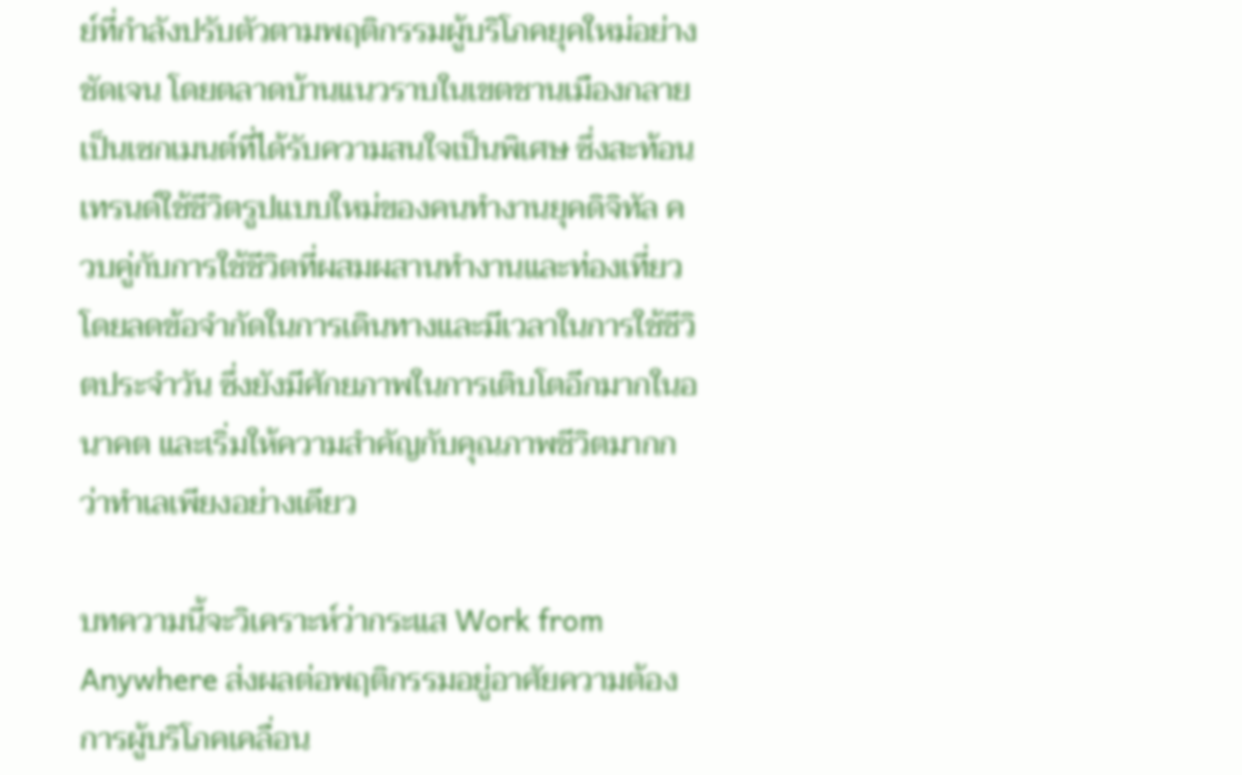ย์ที่กำลังปรับตัวตามพฤติกรรมผู้บริโภคยุคใหม่อย่างชัดเจน โดยตลาดบ้านแนวราบในเขตชานเมืองกลายเป็นเซกเมนต์ที่ได้รับความสนใจเป็นพิเศษ ซึ่งสะท้อนเทรนด์ใช้ชีวิตรูปแบบใหม่ของคนทำงานยุคดิจิทัล ควบคู่กับการใช้ชีวิตที่ผสมผสานทำงานและท่องเที่ยว โดยลดข้อจำกัดในการเดินทางและมีเวลาในการใช้ชีวิตประจำวัน ซึ่งยังมีศักยภาพในการเติบโตอีกมากในอนาคต และเริ่มให้ความสำคัญกับคุณภาพชีวิตมากกว่าทำเลเพียงอย่างเดียว

บทความนี้จะวิเคราะห์ว่ากระแส Work from Anywhere ส่งผลต่อพฤติกรรมอยู่อาศัยความต้องการผู้บริโภคเคลื่อน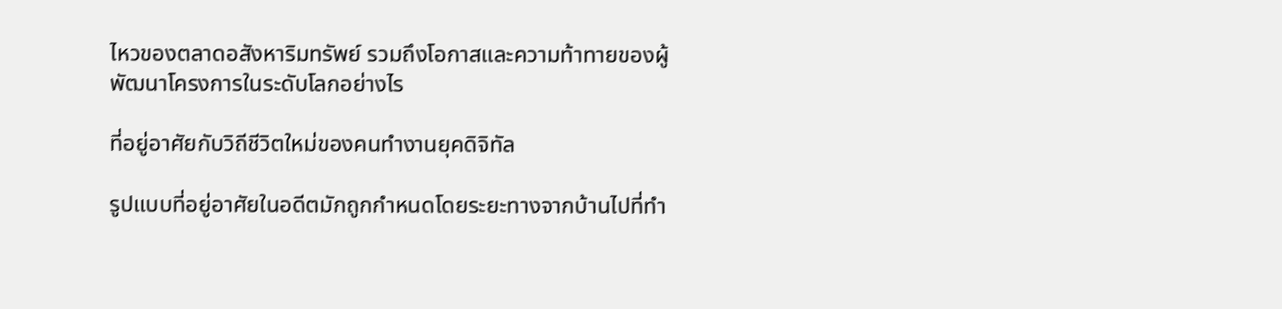ไหวของตลาดอสังหาริมทรัพย์ รวมถึงโอกาสและความท้าทายของผู้พัฒนาโครงการในระดับโลกอย่างไร

ที่อยู่อาศัยกับวิถีชีวิตใหม่ของคนทำงานยุคดิจิทัล

รูปแบบที่อยู่อาศัยในอดีตมักถูกกำหนดโดยระยะทางจากบ้านไปที่ทำ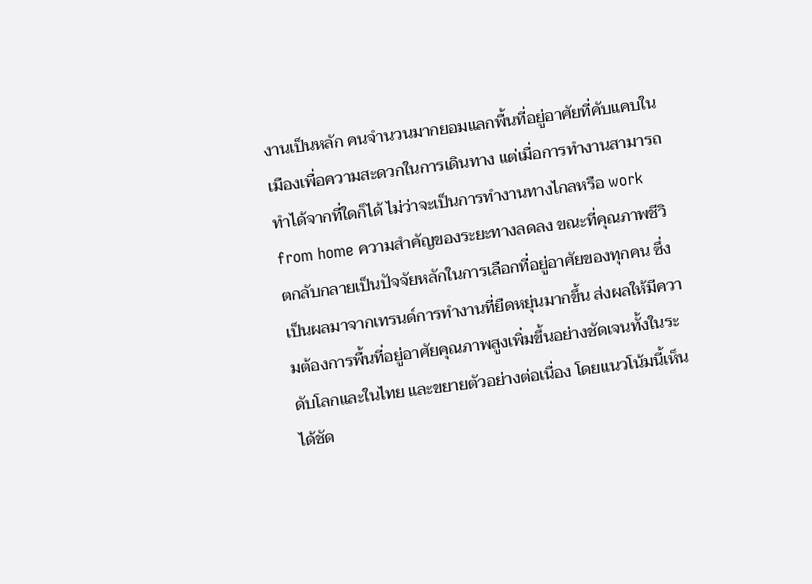งานเป็นหลัก คนจำนวนมากยอมแลกพื้นที่อยู่อาศัยที่คับแคบในเมืองเพื่อความสะดวกในการเดินทาง แต่เมื่อการทำงานสามารถทำได้จากที่ใดก็ได้ ไม่ว่าจะเป็นการทำงานทางไกลหรือ work from home ความสำคัญของระยะทางลดลง ขณะที่คุณภาพชีวิตกลับกลายเป็นปัจจัยหลักในการเลือกที่อยู่อาศัยของทุกคน ซึ่งเป็นผลมาจากเทรนด์การทำงานที่ยืดหยุ่นมากขึ้น ส่งผลให้มีความต้องการพื้นที่อยู่อาศัยคุณภาพสูงเพิ่มขึ้นอย่างชัดเจนทั้งในระดับโลกและในไทย และขยายตัวอย่างต่อเนื่อง โดยแนวโน้มนี้เห็นได้ชัด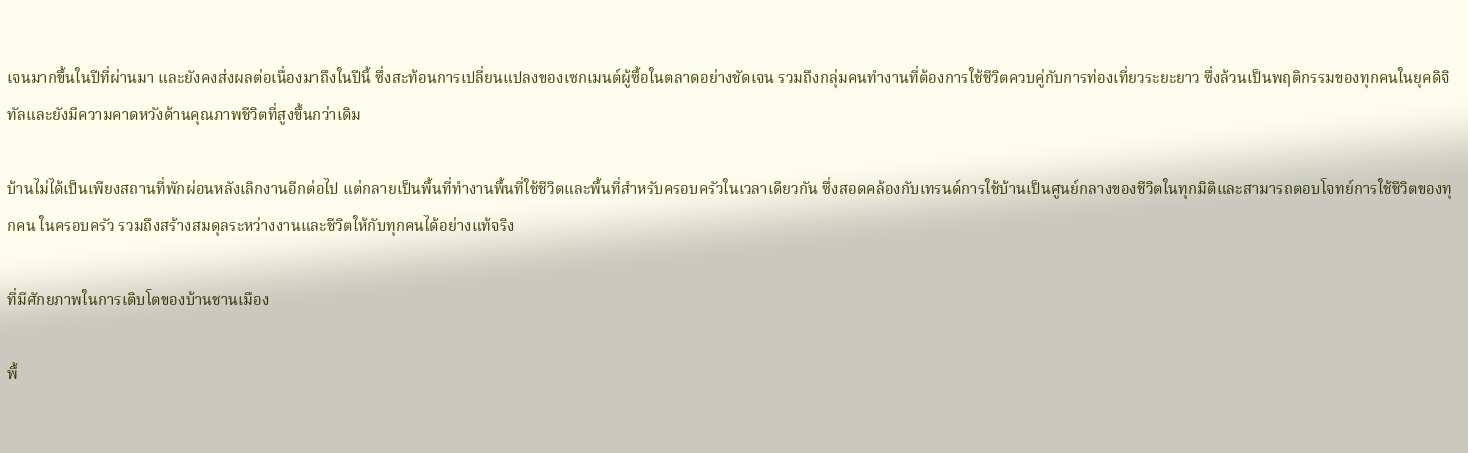เจนมากขึ้นในปีที่ผ่านมา และยังคงส่งผลต่อเนื่องมาถึงในปีนี้ ซึ่งสะท้อนการเปลี่ยนแปลงของเซกเมนต์ผู้ซื้อในตลาดอย่างชัดเจน รวมถึงกลุ่มคนทำงานที่ต้องการใช้ชีวิตควบคู่กับการท่องเที่ยวระยะยาว ซึ่งล้วนเป็นพฤติกรรมของทุกคนในยุคดิจิทัลและยังมีความคาดหวังด้านคุณภาพชีวิตที่สูงขึ้นกว่าเดิม

บ้านไม่ได้เป็นเพียงสถานที่พักผ่อนหลังเลิกงานอีกต่อไป แต่กลายเป็นพื้นที่ทำงานพื้นที่ใช้ชีวิตและพื้นที่สำหรับครอบครัวในเวลาเดียวกัน ซึ่งสอดคล้องกับเทรนด์การใช้บ้านเป็นศูนย์กลางของชีวิตในทุกมิติและสามารถตอบโจทย์การใช้ชีวิตของทุกคน ในครอบครัว รวมถึงสร้างสมดุลระหว่างงานและชีวิตให้กับทุกคนได้อย่างแท้จริง

ที่มีศักยภาพในการเติบโตของบ้านชานเมือง

พื้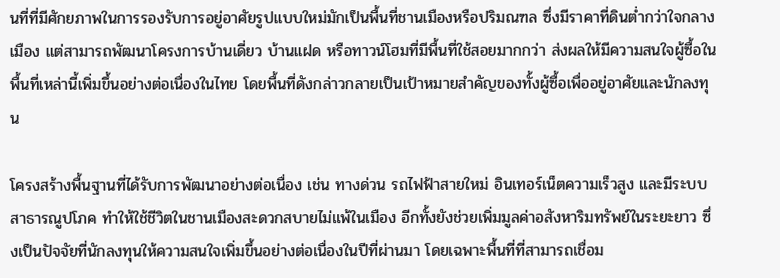นที่ที่มีศักยภาพในการรองรับการอยู่อาศัยรูปแบบใหม่มักเป็นพื้นที่ชานเมืองหรือปริมณฑล ซึ่งมีราคาที่ดินต่ำกว่าใจกลางเมือง แต่สามารถพัฒนาโครงการบ้านเดี่ยว บ้านแฝด หรือทาวน์โฮมที่มีพื้นที่ใช้สอยมากกว่า ส่งผลให้มีความสนใจผู้ซื้อในพื้นที่เหล่านี้เพิ่มขึ้นอย่างต่อเนื่องในไทย โดยพื้นที่ดังกล่าวกลายเป็นเป้าหมายสำคัญของทั้งผู้ซื้อเพื่ออยู่อาศัยและนักลงทุน

โครงสร้างพื้นฐานที่ได้รับการพัฒนาอย่างต่อเนื่อง เช่น ทางด่วน รถไฟฟ้าสายใหม่ อินเทอร์เน็ตความเร็วสูง และมีระบบสาธารณูปโภค ทำให้ใช้ชีวิตในชานเมืองสะดวกสบายไม่แพ้ในเมือง อีกทั้งยังช่วยเพิ่มมูลค่าอสังหาริมทรัพย์ในระยะยาว ซึ่งเป็นปัจจัยที่นักลงทุนให้ความสนใจเพิ่มขึ้นอย่างต่อเนื่องในปีที่ผ่านมา โดยเฉพาะพื้นที่ที่สามารถเชื่อม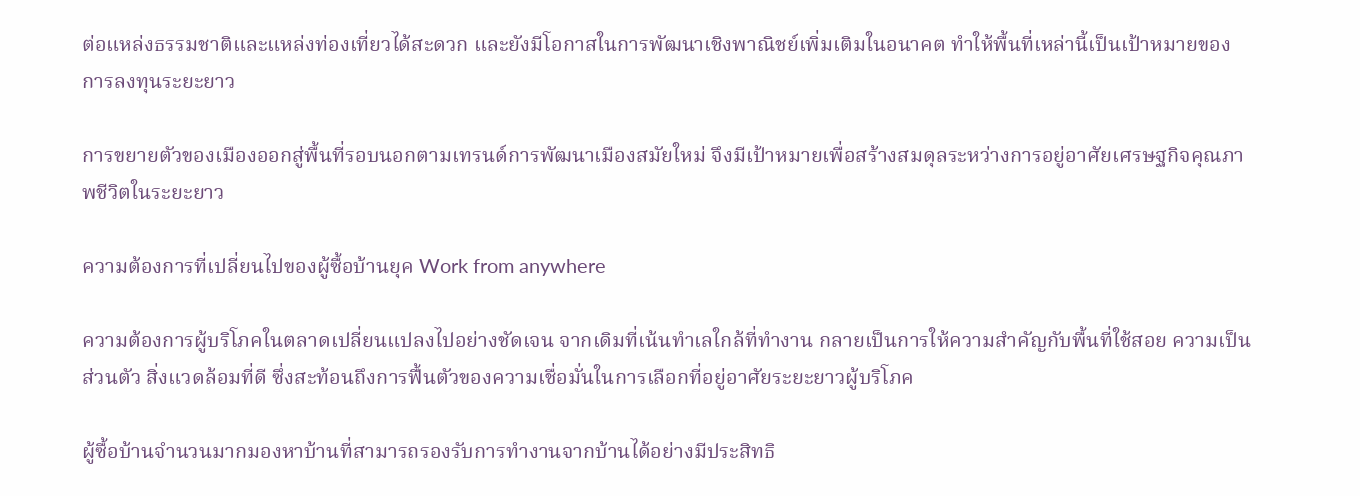ต่อแหล่งธรรมชาติและแหล่งท่องเที่ยวได้สะดวก และยังมีโอกาสในการพัฒนาเชิงพาณิชย์เพิ่มเติมในอนาคต ทำให้พื้นที่เหล่านี้เป็นเป้าหมายของการลงทุนระยะยาว

การขยายตัวของเมืองออกสู่พื้นที่รอบนอกตามเทรนด์การพัฒนาเมืองสมัยใหม่ จึงมีเป้าหมายเพื่อสร้างสมดุลระหว่างการอยู่อาศัยเศรษฐกิจคุณภาพชีวิตในระยะยาว

ความต้องการที่เปลี่ยนไปของผู้ซื้อบ้านยุค Work from anywhere

ความต้องการผู้บริโภคในตลาดเปลี่ยนแปลงไปอย่างชัดเจน จากเดิมที่เน้นทำเลใกล้ที่ทำงาน กลายเป็นการให้ความสำคัญกับพื้นที่ใช้สอย ความเป็นส่วนตัว สิ่งแวดล้อมที่ดี ซึ่งสะท้อนถึงการฟื้นตัวของความเชื่อมั่นในการเลือกที่อยู่อาศัยระยะยาวผู้บริโภค

ผู้ซื้อบ้านจำนวนมากมองหาบ้านที่สามารถรองรับการทำงานจากบ้านได้อย่างมีประสิทธิ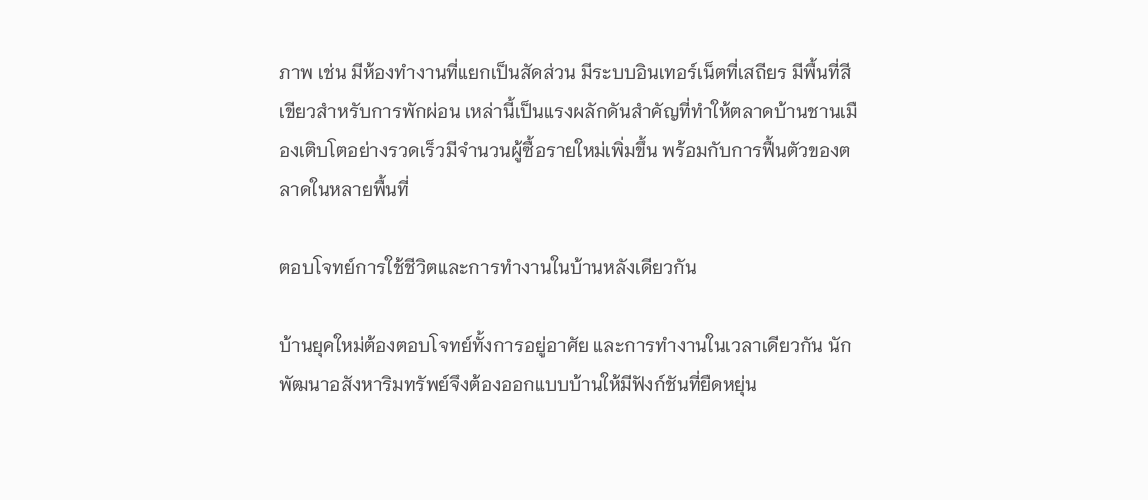ภาพ เช่น มีห้องทำงานที่แยกเป็นสัดส่วน มีระบบอินเทอร์เน็ตที่เสถียร มีพื้นที่สีเขียวสำหรับการพักผ่อน เหล่านี้เป็นแรงผลักดันสำคัญที่ทำให้ตลาดบ้านชานเมืองเติบโตอย่างรวดเร็วมีจำนวนผู้ซื้อรายใหม่เพิ่มขึ้น พร้อมกับการฟื้นตัวของตลาดในหลายพื้นที่

ตอบโจทย์การใช้ชีวิตและการทำงานในบ้านหลังเดียวกัน

บ้านยุคใหม่ต้องตอบโจทย์ทั้งการอยู่อาศัย และการทำงานในเวลาเดียวกัน นักพัฒนาอสังหาริมทรัพย์จึงต้องออกแบบบ้านให้มีฟังก์ชันที่ยืดหยุ่น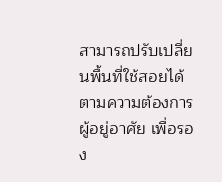สามารถปรับเปลี่ยนพื้นที่ใช้สอยได้ตามความต้องการผู้อยู่อาศัย เพื่อรอง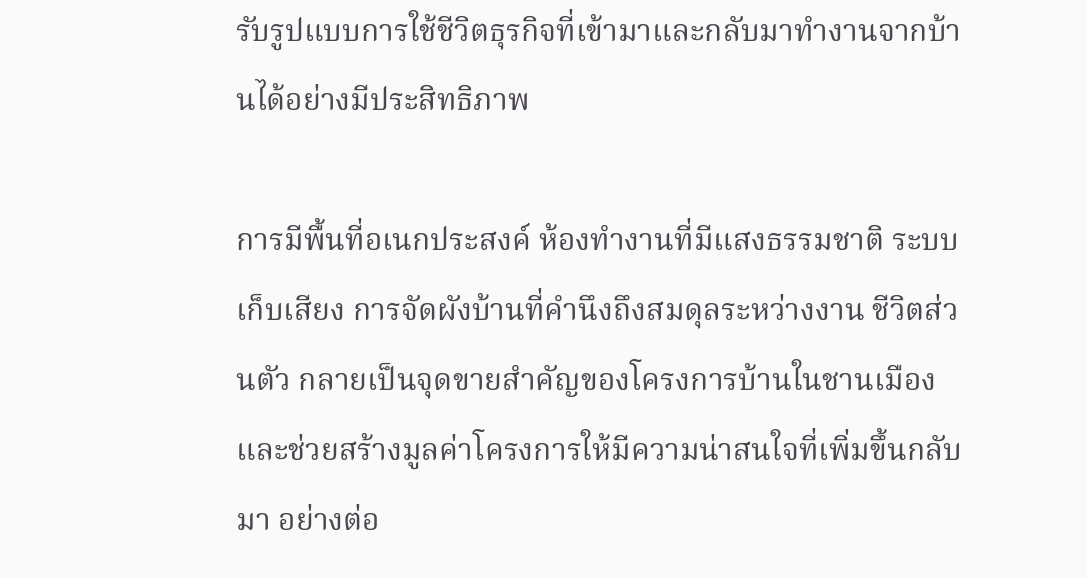รับรูปแบบการใช้ชีวิตธุรกิจที่เข้ามาและกลับมาทำงานจากบ้านได้อย่างมีประสิทธิภาพ

การมีพื้นที่อเนกประสงค์ ห้องทำงานที่มีแสงธรรมชาติ ระบบเก็บเสียง การจัดผังบ้านที่คำนึงถึงสมดุลระหว่างงาน ชีวิตส่วนตัว กลายเป็นจุดขายสำคัญของโครงการบ้านในชานเมือง และช่วยสร้างมูลค่าโครงการให้มีความน่าสนใจที่เพิ่มขึ้นกลับมา อย่างต่อ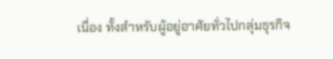เนื่อง ทั้งสำหรับผู้อยู่อาศัยทั่วไปกลุ่มธุรกิจ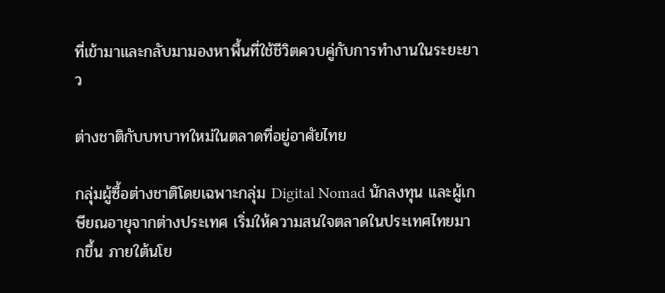ที่เข้ามาและกลับมามองหาพื้นที่ใช้ชีวิตควบคู่กับการทำงานในระยะยาว

ต่างชาติกับบทบาทใหม่ในตลาดที่อยู่อาศัยไทย

กลุ่มผู้ซื้อต่างชาติโดยเฉพาะกลุ่ม Digital Nomad นักลงทุน และผู้เกษียณอายุจากต่างประเทศ เริ่มให้ความสนใจตลาดในประเทศไทยมากขึ้น ภายใต้นโย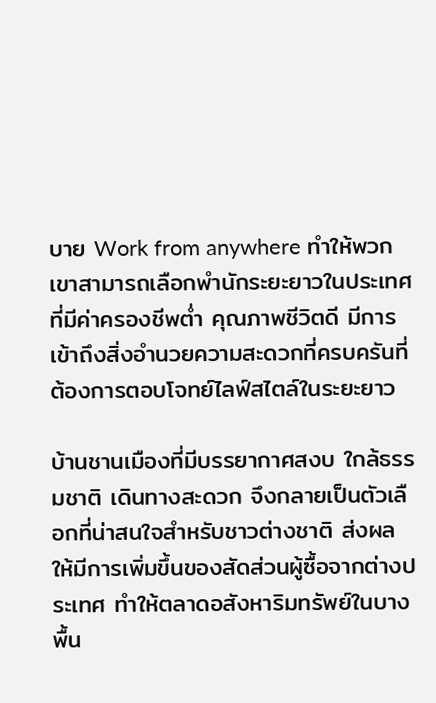บาย Work from anywhere ทำให้พวกเขาสามารถเลือกพำนักระยะยาวในประเทศที่มีค่าครองชีพต่ำ คุณภาพชีวิตดี มีการเข้าถึงสิ่งอำนวยความสะดวกที่ครบครันที่ต้องการตอบโจทย์ไลฟ์สไตล์ในระยะยาว

บ้านชานเมืองที่มีบรรยากาศสงบ ใกล้ธรรมชาติ เดินทางสะดวก จึงกลายเป็นตัวเลือกที่น่าสนใจสำหรับชาวต่างชาติ ส่งผลให้มีการเพิ่มขึ้นของสัดส่วนผู้ซื้อจากต่างประเทศ ทำให้ตลาดอสังหาริมทรัพย์ในบางพื้น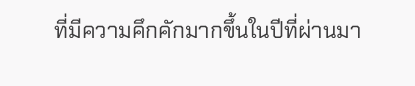ที่มีความคึกคักมากขึ้นในปีที่ผ่านมา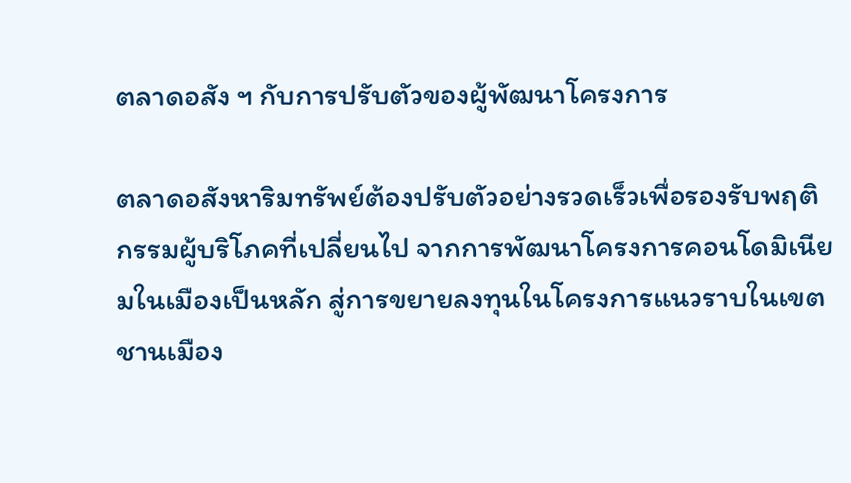ตลาดอสัง ฯ กับการปรับตัวของผู้พัฒนาโครงการ

ตลาดอสังหาริมทรัพย์ต้องปรับตัวอย่างรวดเร็วเพื่อรองรับพฤติกรรมผู้บริโภคที่เปลี่ยนไป จากการพัฒนาโครงการคอนโดมิเนียมในเมืองเป็นหลัก สู่การขยายลงทุนในโครงการแนวราบในเขตชานเมือง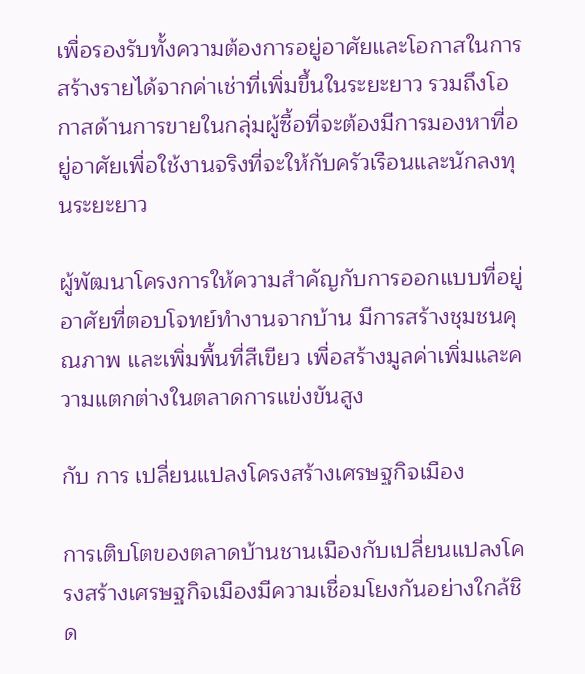เพื่อรองรับทั้งความต้องการอยู่อาศัยและโอกาสในการสร้างรายได้จากค่าเช่าที่เพิ่มขึ้นในระยะยาว รวมถึงโอกาสด้านการขายในกลุ่มผู้ซื้อที่จะต้องมีการมองหาที่อยู่อาศัยเพื่อใช้งานจริงที่จะให้กับครัวเรือนและนักลงทุนระยะยาว

ผู้พัฒนาโครงการให้ความสำคัญกับการออกแบบที่อยู่อาศัยที่ตอบโจทย์ทำงานจากบ้าน มีการสร้างชุมชนคุณภาพ และเพิ่มพื้นที่สีเขียว เพื่อสร้างมูลค่าเพิ่มและความแตกต่างในตลาดการแข่งขันสูง

กับ การ เปลี่ยนแปลงโครงสร้างเศรษฐกิจเมือง

การเติบโตของตลาดบ้านชานเมืองกับเปลี่ยนแปลงโครงสร้างเศรษฐกิจเมืองมีความเชื่อมโยงกันอย่างใกล้ชิด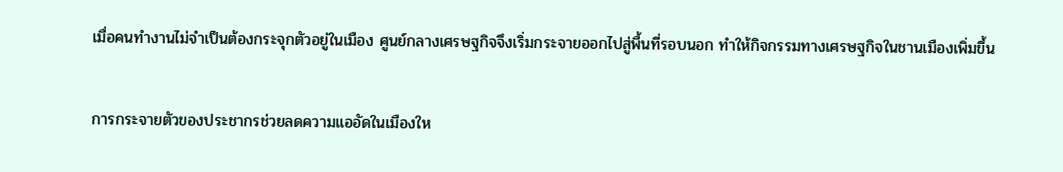เมื่อคนทำงานไม่จำเป็นต้องกระจุกตัวอยู่ในเมือง ศูนย์กลางเศรษฐกิจจึงเริ่มกระจายออกไปสู่พื้นที่รอบนอก ทำให้กิจกรรมทางเศรษฐกิจในชานเมืองเพิ่มขึ้น

การกระจายตัวของประชากรช่วยลดความแออัดในเมืองให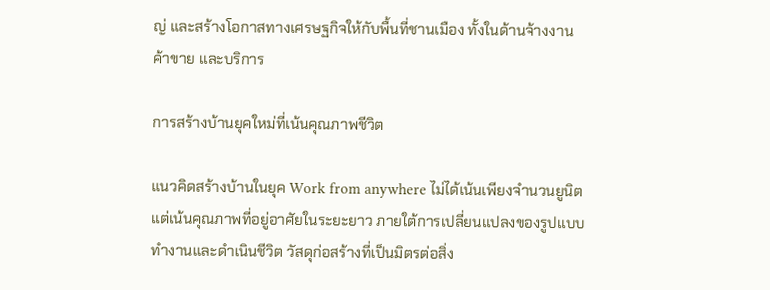ญ่ และสร้างโอกาสทางเศรษฐกิจให้กับพื้นที่ชานเมือง ทั้งในด้านจ้างงาน ค้าขาย และบริการ

การสร้างบ้านยุคใหม่ที่เน้นคุณภาพชีวิต

แนวคิดสร้างบ้านในยุค Work from anywhere ไม่ได้เน้นเพียงจำนวนยูนิต แต่เน้นคุณภาพที่อยู่อาศัยในระยะยาว ภายใต้การเปลี่ยนแปลงของรูปแบบทำงานและดำเนินชีวิต วัสดุก่อสร้างที่เป็นมิตรต่อสิ่ง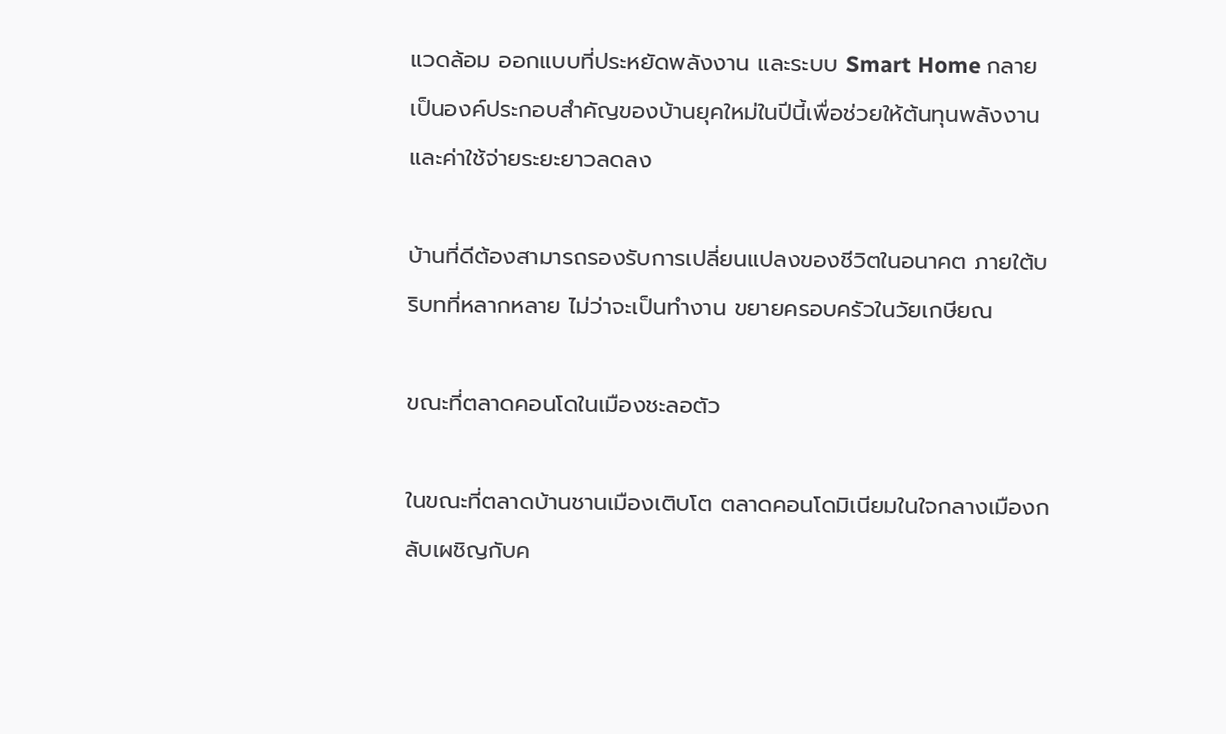แวดล้อม ออกแบบที่ประหยัดพลังงาน และระบบ Smart Home กลายเป็นองค์ประกอบสำคัญของบ้านยุคใหม่ในปีนี้เพื่อช่วยให้ต้นทุนพลังงานและค่าใช้จ่ายระยะยาวลดลง

บ้านที่ดีต้องสามารถรองรับการเปลี่ยนแปลงของชีวิตในอนาคต ภายใต้บริบทที่หลากหลาย ไม่ว่าจะเป็นทำงาน ขยายครอบครัวในวัยเกษียณ

ขณะที่ตลาดคอนโดในเมืองชะลอตัว

ในขณะที่ตลาดบ้านชานเมืองเติบโต ตลาดคอนโดมิเนียมในใจกลางเมืองกลับเผชิญกับค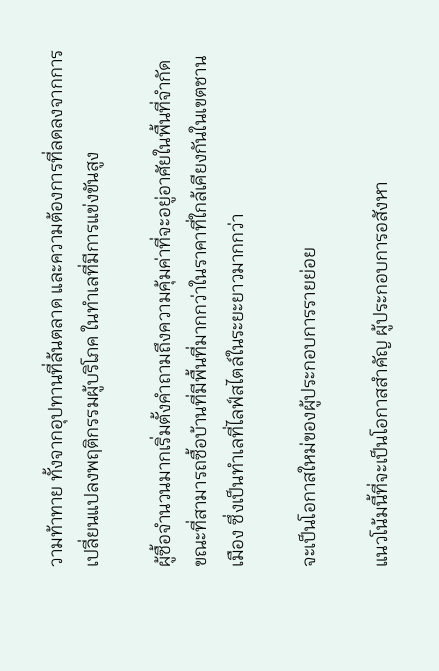วามท้าทาย ทั้งจากอุปทานที่ล้นตลาด และความต้องการที่ลดลงจากการเปลี่ยนแปลงพฤติกรรมผู้บริโภค ในทำเลที่มีการแข่งขันสูง

ผู้ซื้อจำนวนมากเริ่มตั้งคำถามถึงความคุ้มค่าที่จะอยู่อาศัยในพื้นที่จำกัด ขณะที่สามารถซื้อบ้านที่มีพื้นที่มากกว่าในราคาที่ใกล้เคียงกันในเขตชานเมือง ซึ่งเป็นทำเลที่ไลฟ์สไตล์ในระยะยาวมากกว่า

จะเป็นโอกาสใหม่ของผู้ประกอบการรายย่อย

แนวโน้มนี้ที่จะเป็นโอกาสสำคัญ ผู้ประกอบการอสังหา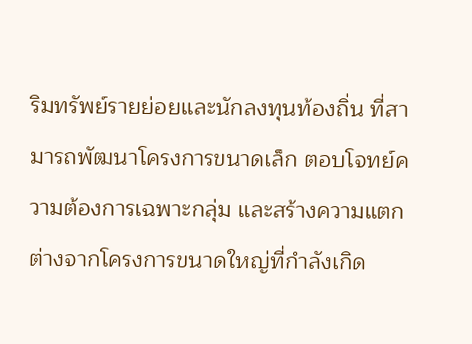ริมทรัพย์รายย่อยและนักลงทุนท้องถิ่น ที่สามารถพัฒนาโครงการขนาดเล็ก ตอบโจทย์ความต้องการเฉพาะกลุ่ม และสร้างความแตกต่างจากโครงการขนาดใหญ่ที่กำลังเกิด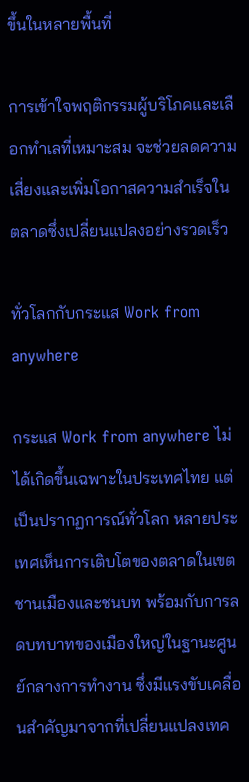ขึ้นในหลายพื้นที่

การเข้าใจพฤติกรรมผู้บริโภคและเลือกทำเลที่เหมาะสม จะช่วยลดความเสี่ยงและเพิ่มโอกาสความสำเร็จในตลาดซึ่งเปลี่ยนแปลงอย่างรวดเร็ว

ทั่วโลกกับกระแส Work from anywhere

กระแส Work from anywhere ไม่ได้เกิดขึ้นเฉพาะในประเทศไทย แต่เป็นปรากฏการณ์ทั่วโลก หลายประเทศเห็นการเติบโตของตลาดในเขตชานเมืองและชนบท พร้อมกับการลดบทบาทของเมืองใหญ่ในฐานะศูนย์กลางการทำงาน ซึ่งมีแรงขับเคลื่อนสำคัญมาจากที่เปลี่ยนแปลงเทค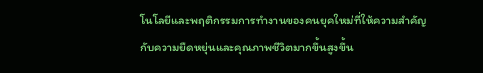โนโลยีและพฤติกรรมการทำงานของคนยุคใหม่ที่ให้ความสำคัญกับความยืดหยุ่นและคุณภาพชีวิตมากขึ้นสูงขึ้น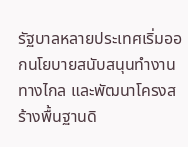รัฐบาลหลายประเทศเริ่มออกนโยบายสนับสนุนทำงานทางไกล และพัฒนาโครงสร้างพื้นฐานดิ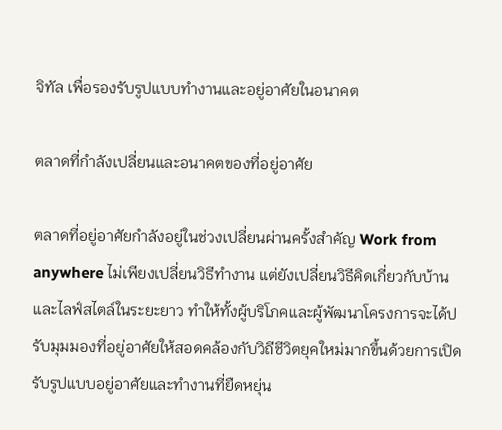จิทัล เพื่อรองรับรูปแบบทำงานและอยู่อาศัยในอนาคต

ตลาดที่กำลังเปลี่ยนและอนาคตของที่อยู่อาศัย

ตลาดที่อยู่อาศัยกำลังอยู่ในช่วงเปลี่ยนผ่านครั้งสำคัญ Work from anywhere ไม่เพียงเปลี่ยนวิธีทำงาน แต่ยังเปลี่ยนวิธีคิดเกี่ยวกับบ้านและไลฟ์สไตล์ในระยะยาว ทำให้ทั้งผู้บริโภคและผู้พัฒนาโครงการจะได้ปรับมุมมองที่อยู่อาศัยให้สอดคล้องกับวิถีชีวิตยุคใหม่มากขึ้นด้วยการเปิดรับรูปแบบอยู่อาศัยและทำงานที่ยืดหยุ่น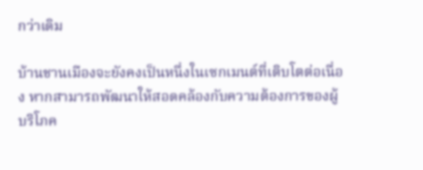กว่าเดิม

บ้านชานเมืองจะยังคงเป็นหนึ่งในเซกเมนต์ที่เติบโตต่อเนื่อง หากสามารถพัฒนาให้สอดคล้องกับความต้องการของผู้บริโภค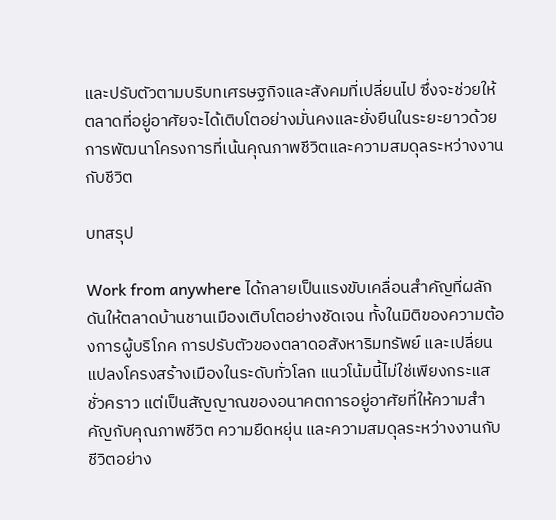และปรับตัวตามบริบทเศรษฐกิจและสังคมที่เปลี่ยนไป ซึ่งจะช่วยให้ตลาดที่อยู่อาศัยจะได้เติบโตอย่างมั่นคงและยั่งยืนในระยะยาวด้วยการพัฒนาโครงการที่เน้นคุณภาพชีวิตและความสมดุลระหว่างงานกับชีวิต

บทสรุป

Work from anywhere ได้กลายเป็นแรงขับเคลื่อนสำคัญที่ผลักดันให้ตลาดบ้านชานเมืองเติบโตอย่างชัดเจน ทั้งในมิติของความต้องการผู้บริโภค การปรับตัวของตลาดอสังหาริมทรัพย์ และเปลี่ยนแปลงโครงสร้างเมืองในระดับทั่วโลก แนวโน้มนี้ไม่ใช่เพียงกระแสชั่วคราว แต่เป็นสัญญาณของอนาคตการอยู่อาศัยที่ให้ความสำคัญกับคุณภาพชีวิต ความยืดหยุ่น และความสมดุลระหว่างงานกับชีวิตอย่าง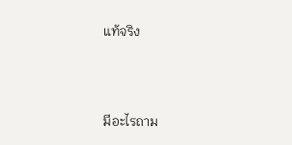แท้จริง



มีอะไรถาม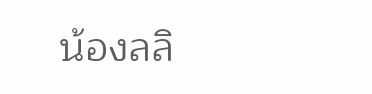น้องลลิ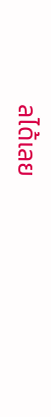ลได้เลย